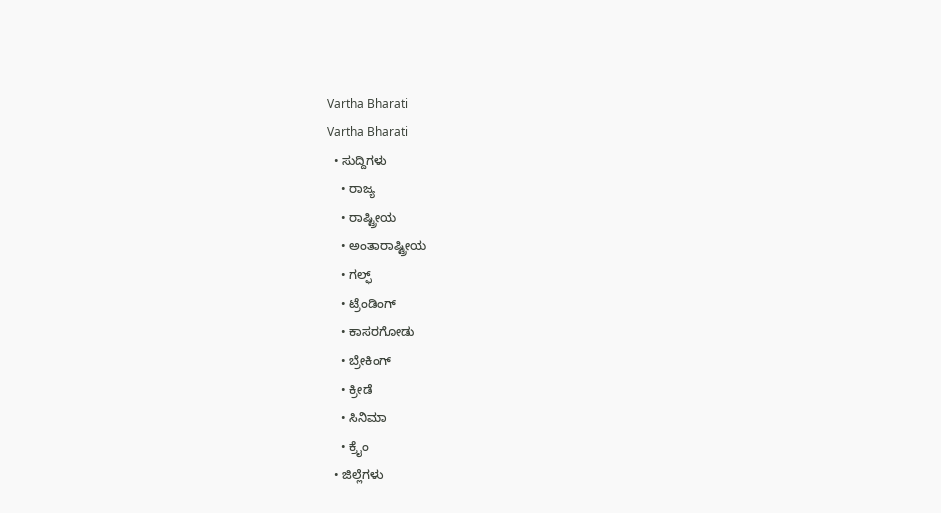Vartha Bharati
Vartha Bharati
  • ಸುದ್ದಿಗಳು
    • ರಾಜ್ಯ
    • ರಾಷ್ಟ್ರೀಯ
    • ಅಂತಾರಾಷ್ಟ್ರೀಯ
    • ಗಲ್ಫ್
    • ಟ್ರೆಂಡಿಂಗ್
    • ಕಾಸರಗೋಡು
    • ಬ್ರೇಕಿಂಗ್
    • ಕ್ರೀಡೆ
    • ಸಿನಿಮಾ
    • ಕ್ರೈಂ
  • ಜಿಲ್ಲೆಗಳು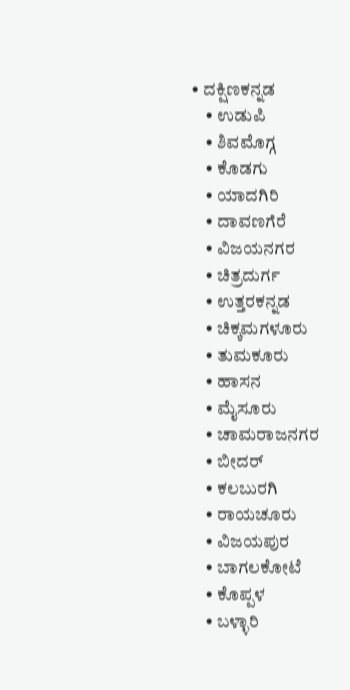• ದಕ್ಷಿಣಕನ್ನಡ
    • ಉಡುಪಿ
    • ಶಿವಮೊಗ್ಗ
    • ಕೊಡಗು
    • ಯಾದಗಿರಿ
    • ದಾವಣಗೆರೆ
    • ವಿಜಯನಗರ
    • ಚಿತ್ರದುರ್ಗ
    • ಉತ್ತರಕನ್ನಡ
    • ಚಿಕ್ಕಮಗಳೂರು
    • ತುಮಕೂರು
    • ಹಾಸನ
    • ಮೈಸೂರು
    • ಚಾಮರಾಜನಗರ
    • ಬೀದರ್‌
    • ಕಲಬುರಗಿ
    • ರಾಯಚೂರು
    • ವಿಜಯಪುರ
    • ಬಾಗಲಕೋಟೆ
    • ಕೊಪ್ಪಳ
    • ಬಳ್ಳಾರಿ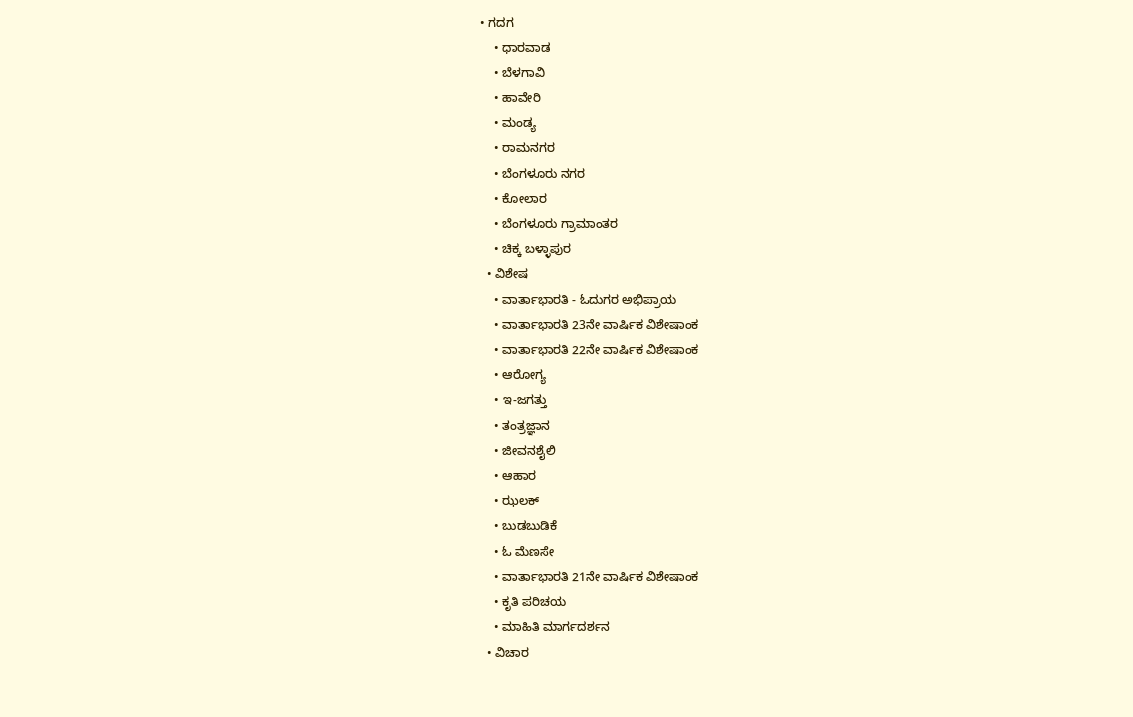• ಗದಗ
    • ಧಾರವಾಡ‌
    • ಬೆಳಗಾವಿ
    • ಹಾವೇರಿ
    • ಮಂಡ್ಯ
    • ರಾಮನಗರ
    • ಬೆಂಗಳೂರು ನಗರ
    • ಕೋಲಾರ
    • ಬೆಂಗಳೂರು ಗ್ರಾಮಾಂತರ
    • ಚಿಕ್ಕ ಬಳ್ಳಾಪುರ
  • ವಿಶೇಷ
    • ವಾರ್ತಾಭಾರತಿ - ಓದುಗರ ಅಭಿಪ್ರಾಯ
    • ವಾರ್ತಾಭಾರತಿ 23ನೇ ವಾರ್ಷಿಕ ವಿಶೇಷಾಂಕ
    • ವಾರ್ತಾಭಾರತಿ 22ನೇ ವಾರ್ಷಿಕ ವಿಶೇಷಾಂಕ
    • ಆರೋಗ್ಯ
    • ಇ-ಜಗತ್ತು
    • ತಂತ್ರಜ್ಞಾನ
    • ಜೀವನಶೈಲಿ
    • ಆಹಾರ
    • ಝಲಕ್
    • ಬುಡಬುಡಿಕೆ
    • ಓ ಮೆಣಸೇ
    • ವಾರ್ತಾಭಾರತಿ 21ನೇ ವಾರ್ಷಿಕ ವಿಶೇಷಾಂಕ
    • ಕೃತಿ ಪರಿಚಯ
    • ಮಾಹಿತಿ ಮಾರ್ಗದರ್ಶನ
  • ವಿಚಾರ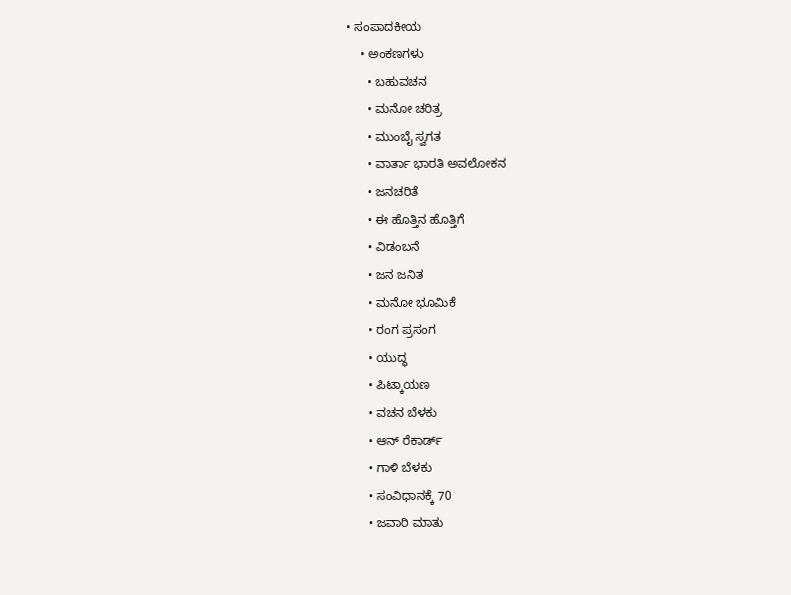• ಸಂಪಾದಕೀಯ
    • ಅಂಕಣಗಳು
      • ಬಹುವಚನ
      • ಮನೋ ಚರಿತ್ರ
      • ಮುಂಬೈ ಸ್ವಗತ
      • ವಾರ್ತಾ ಭಾರತಿ ಅವಲೋಕನ
      • ಜನಚರಿತೆ
      • ಈ ಹೊತ್ತಿನ ಹೊತ್ತಿಗೆ
      • ವಿಡಂಬನೆ
      • ಜನ ಜನಿತ
      • ಮನೋ ಭೂಮಿಕೆ
      • ರಂಗ ಪ್ರಸಂಗ
      • ಯುದ್ಧ
      • ಪಿಟ್ಕಾಯಣ
      • ವಚನ ಬೆಳಕು
      • ಆನ್ ರೆಕಾರ್ಡ್
      • ಗಾಳಿ ಬೆಳಕು
      • ಸಂವಿಧಾನಕ್ಕೆ 70
      • ಜವಾರಿ ಮಾತು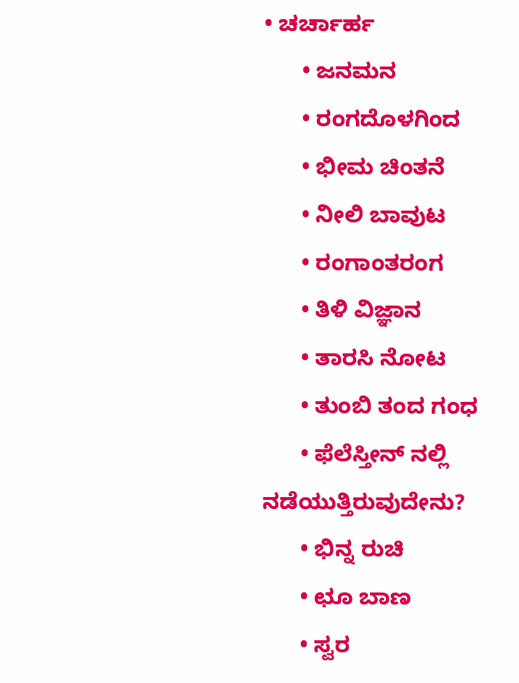• ಚರ್ಚಾರ್ಹ
      • ಜನಮನ
      • ರಂಗದೊಳಗಿಂದ
      • ಭೀಮ ಚಿಂತನೆ
      • ನೀಲಿ ಬಾವುಟ
      • ರಂಗಾಂತರಂಗ
      • ತಿಳಿ ವಿಜ್ಞಾನ
      • ತಾರಸಿ ನೋಟ
      • ತುಂಬಿ ತಂದ ಗಂಧ
      • ಫೆಲೆಸ್ತೀನ್ ‌ನಲ್ಲಿ ನಡೆಯುತ್ತಿರುವುದೇನು?
      • ಭಿನ್ನ ರುಚಿ
      • ಛೂ ಬಾಣ
      • ಸ್ವರ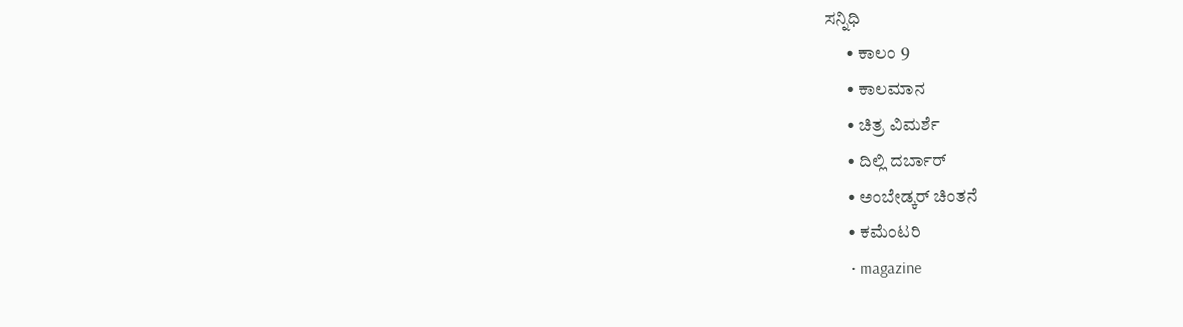ಸನ್ನಿಧಿ
      • ಕಾಲಂ 9
      • ಕಾಲಮಾನ
      • ಚಿತ್ರ ವಿಮರ್ಶೆ
      • ದಿಲ್ಲಿ ದರ್ಬಾರ್
      • ಅಂಬೇಡ್ಕರ್ ಚಿಂತನೆ
      • ಕಮೆಂಟರಿ
      • magazine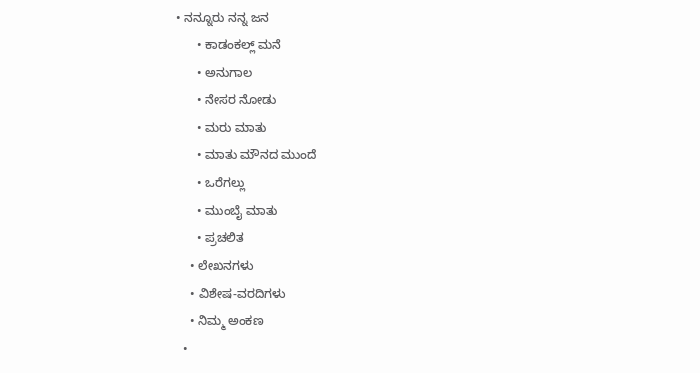• ನನ್ನೂರು ನನ್ನ ಜನ
      • ಕಾಡಂಕಲ್ಲ್ ಮನೆ
      • ಅನುಗಾಲ
      • ನೇಸರ ನೋಡು
      • ಮರು ಮಾತು
      • ಮಾತು ಮೌನದ ಮುಂದೆ
      • ಒರೆಗಲ್ಲು
      • ಮುಂಬೈ ಮಾತು
      • ಪ್ರಚಲಿತ
    • ಲೇಖನಗಳು
    • ವಿಶೇಷ-ವರದಿಗಳು
    • ನಿಮ್ಮ ಅಂಕಣ
  •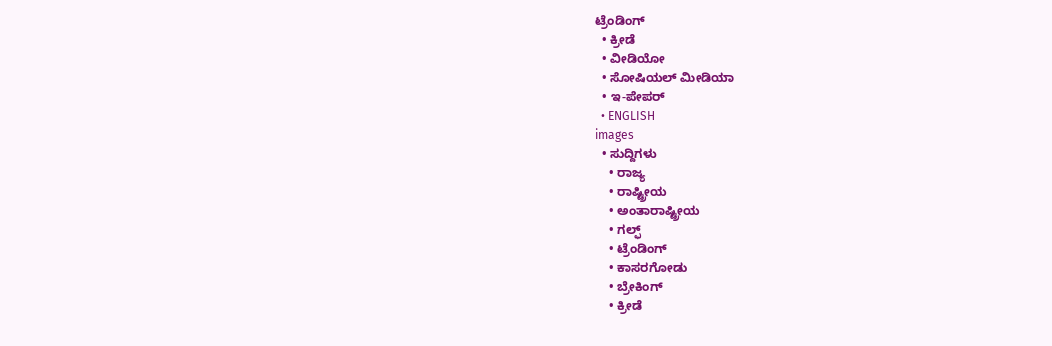ಟ್ರೆಂಡಿಂಗ್
  • ಕ್ರೀಡೆ
  • ವೀಡಿಯೋ
  • ಸೋಷಿಯಲ್ ಮೀಡಿಯಾ
  • ಇ-ಪೇಪರ್
  • ENGLISH
images
  • ಸುದ್ದಿಗಳು
    • ರಾಜ್ಯ
    • ರಾಷ್ಟ್ರೀಯ
    • ಅಂತಾರಾಷ್ಟ್ರೀಯ
    • ಗಲ್ಫ್
    • ಟ್ರೆಂಡಿಂಗ್
    • ಕಾಸರಗೋಡು
    • ಬ್ರೇಕಿಂಗ್
    • ಕ್ರೀಡೆ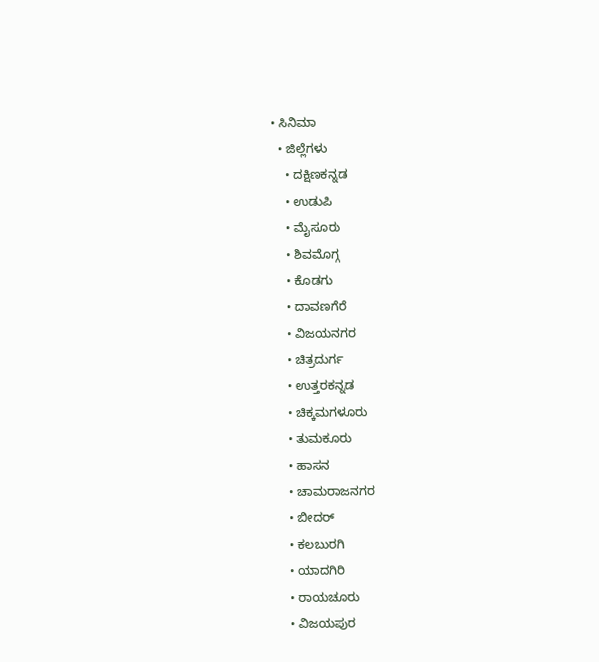• ಸಿನಿಮಾ
  • ಜಿಲ್ಲೆಗಳು
    • ದಕ್ಷಿಣಕನ್ನಡ
    • ಉಡುಪಿ
    • ಮೈಸೂರು
    • ಶಿವಮೊಗ್ಗ
    • ಕೊಡಗು
    • ದಾವಣಗೆರೆ
    • ವಿಜಯನಗರ
    • ಚಿತ್ರದುರ್ಗ
    • ಉತ್ತರಕನ್ನಡ
    • ಚಿಕ್ಕಮಗಳೂರು
    • ತುಮಕೂರು
    • ಹಾಸನ
    • ಚಾಮರಾಜನಗರ
    • ಬೀದರ್‌
    • ಕಲಬುರಗಿ
    • ಯಾದಗಿರಿ
    • ರಾಯಚೂರು
    • ವಿಜಯಪುರ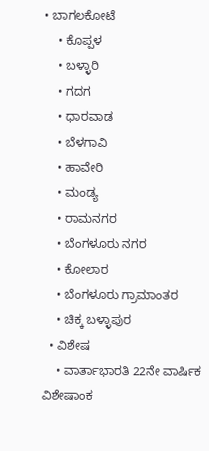• ಬಾಗಲಕೋಟೆ
    • ಕೊಪ್ಪಳ
    • ಬಳ್ಳಾರಿ
    • ಗದಗ
    • ಧಾರವಾಡ
    • ಬೆಳಗಾವಿ
    • ಹಾವೇರಿ
    • ಮಂಡ್ಯ
    • ರಾಮನಗರ
    • ಬೆಂಗಳೂರು ನಗರ
    • ಕೋಲಾರ
    • ಬೆಂಗಳೂರು ಗ್ರಾಮಾಂತರ
    • ಚಿಕ್ಕ ಬಳ್ಳಾಪುರ
  • ವಿಶೇಷ
    • ವಾರ್ತಾಭಾರತಿ 22ನೇ ವಾರ್ಷಿಕ ವಿಶೇಷಾಂಕ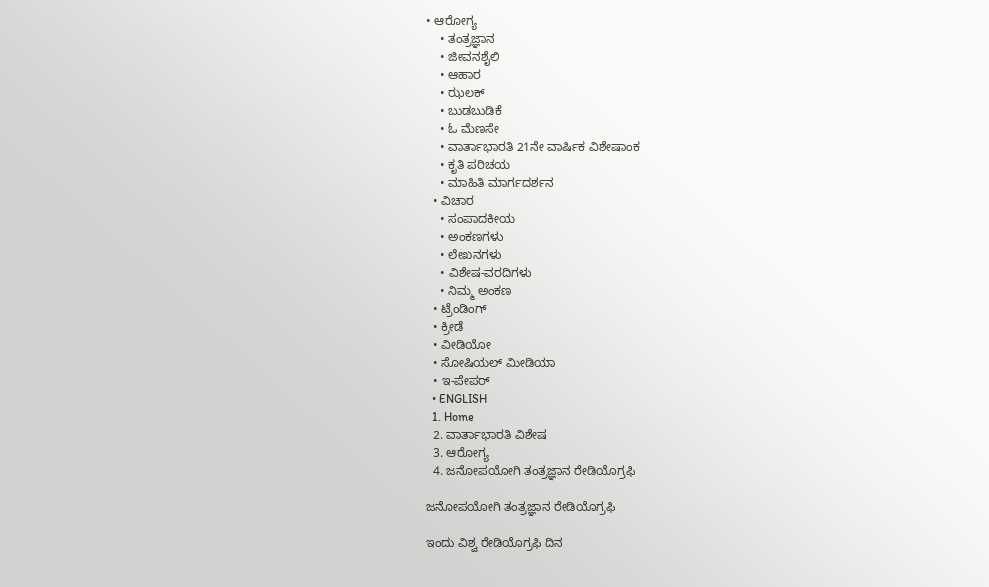• ಆರೋಗ್ಯ
    • ತಂತ್ರಜ್ಞಾನ
    • ಜೀವನಶೈಲಿ
    • ಆಹಾರ
    • ಝಲಕ್
    • ಬುಡಬುಡಿಕೆ
    • ಓ ಮೆಣಸೇ
    • ವಾರ್ತಾಭಾರತಿ 21ನೇ ವಾರ್ಷಿಕ ವಿಶೇಷಾಂಕ
    • ಕೃತಿ ಪರಿಚಯ
    • ಮಾಹಿತಿ ಮಾರ್ಗದರ್ಶನ
  • ವಿಚಾರ
    • ಸಂಪಾದಕೀಯ
    • ಅಂಕಣಗಳು
    • ಲೇಖನಗಳು
    • ವಿಶೇಷ-ವರದಿಗಳು
    • ನಿಮ್ಮ ಅಂಕಣ
  • ಟ್ರೆಂಡಿಂಗ್
  • ಕ್ರೀಡೆ
  • ವೀಡಿಯೋ
  • ಸೋಷಿಯಲ್ ಮೀಡಿಯಾ
  • ಇ-ಪೇಪರ್
  • ENGLISH
  1. Home
  2. ವಾರ್ತಾಭಾರತಿ ವಿಶೇಷ
  3. ಆರೋಗ್ಯ
  4. ಜನೋಪಯೋಗಿ ತಂತ್ರಜ್ಞಾನ ರೇಡಿಯೊಗ್ರಫಿ

ಜನೋಪಯೋಗಿ ತಂತ್ರಜ್ಞಾನ ರೇಡಿಯೊಗ್ರಫಿ

ಇಂದು ವಿಶ್ವ ರೇಡಿಯೊಗ್ರಫಿ ದಿನ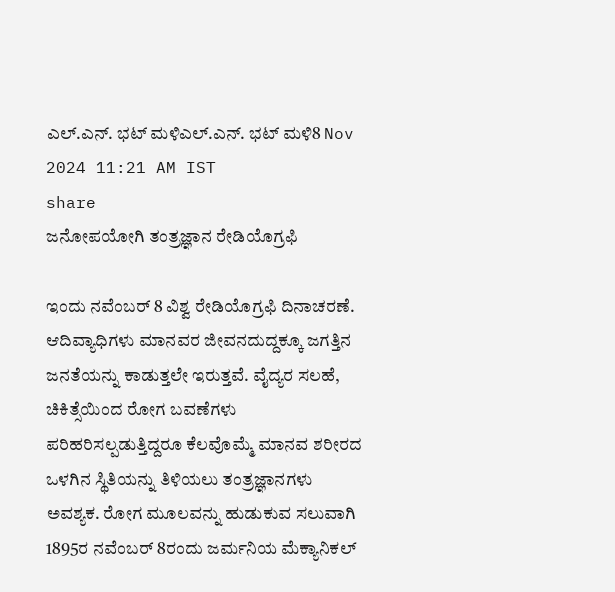ಎಲ್.ಎನ್. ಭಟ್ ಮಳಿಎಲ್.ಎನ್. ಭಟ್ ಮಳಿ8 Nov 2024 11:21 AM IST
share
ಜನೋಪಯೋಗಿ ತಂತ್ರಜ್ಞಾನ ರೇಡಿಯೊಗ್ರಫಿ

ಇಂದು ನವೆಂಬರ್ 8 ವಿಶ್ವ ರೇಡಿಯೊಗ್ರಫಿ ದಿನಾಚರಣೆ. ಆದಿವ್ಯಾಧಿಗಳು ಮಾನವರ ಜೀವನದುದ್ದಕ್ಕೂ ಜಗತ್ತಿನ ಜನತೆಯನ್ನು ಕಾಡುತ್ತಲೇ ಇರುತ್ತವೆ. ವೈದ್ಯರ ಸಲಹೆ, ಚಿಕಿತ್ಸೆಯಿಂದ ರೋಗ ಬವಣೆಗಳು ಪರಿಹರಿಸಲ್ಪಡುತ್ತಿದ್ದರೂ ಕೆಲವೊಮ್ಮೆ ಮಾನವ ಶರೀರದ ಒಳಗಿನ ಸ್ಥಿತಿಯನ್ನು ತಿಳಿಯಲು ತಂತ್ರಜ್ಞಾನಗಳು ಅವಶ್ಯಕ. ರೋಗ ಮೂಲವನ್ನು ಹುಡುಕುವ ಸಲುವಾಗಿ 1895ರ ನವೆಂಬರ್ 8ರಂದು ಜರ್ಮನಿಯ ಮೆಕ್ಯಾನಿಕಲ್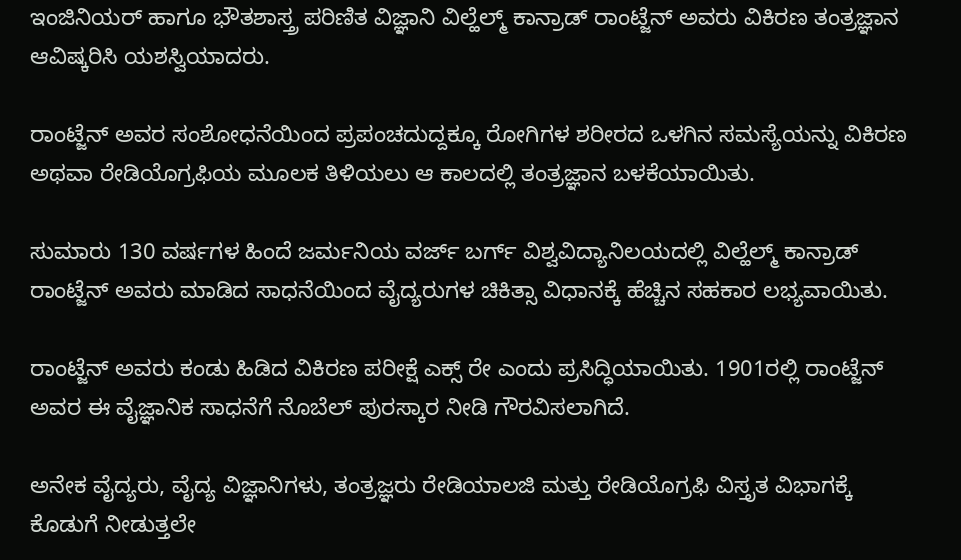ಇಂಜಿನಿಯರ್ ಹಾಗೂ ಭೌತಶಾಸ್ತ್ರ ಪರಿಣಿತ ವಿಜ್ಞಾನಿ ವಿಲ್ಹೆಲ್ಮ್ ಕಾನ್ರಾಡ್ ರಾಂಟ್ಜೆನ್ ಅವರು ವಿಕಿರಣ ತಂತ್ರಜ್ಞಾನ ಆವಿಷ್ಕರಿಸಿ ಯಶಸ್ವಿಯಾದರು.

ರಾಂಟ್ಜೆನ್ ಅವರ ಸಂಶೋಧನೆಯಿಂದ ಪ್ರಪಂಚದುದ್ದಕ್ಕೂ ರೋಗಿಗಳ ಶರೀರದ ಒಳಗಿನ ಸಮಸ್ಯೆಯನ್ನು ವಿಕಿರಣ ಅಥವಾ ರೇಡಿಯೊಗ್ರಫಿಯ ಮೂಲಕ ತಿಳಿಯಲು ಆ ಕಾಲದಲ್ಲಿ ತಂತ್ರಜ್ಞಾನ ಬಳಕೆಯಾಯಿತು.

ಸುಮಾರು 130 ವರ್ಷಗಳ ಹಿಂದೆ ಜರ್ಮನಿಯ ವರ್ಜ್ ಬರ್ಗ್ ವಿಶ್ವವಿದ್ಯಾನಿಲಯದಲ್ಲಿ ವಿಲ್ಹೆಲ್ಮ್ ಕಾನ್ರಾಡ್ ರಾಂಟ್ಜೆನ್ ಅವರು ಮಾಡಿದ ಸಾಧನೆಯಿಂದ ವೈದ್ಯರುಗಳ ಚಿಕಿತ್ಸಾ ವಿಧಾನಕ್ಕೆ ಹೆಚ್ಚಿನ ಸಹಕಾರ ಲಭ್ಯವಾಯಿತು.

ರಾಂಟ್ಜೆನ್ ಅವರು ಕಂಡು ಹಿಡಿದ ವಿಕಿರಣ ಪರೀಕ್ಷೆ ಎಕ್ಸ್ ರೇ ಎಂದು ಪ್ರಸಿದ್ಧಿಯಾಯಿತು. 1901ರಲ್ಲಿ ರಾಂಟ್ಜೆನ್ ಅವರ ಈ ವೈಜ್ಞಾನಿಕ ಸಾಧನೆಗೆ ನೊಬೆಲ್ ಪುರಸ್ಕಾರ ನೀಡಿ ಗೌರವಿಸಲಾಗಿದೆ.

ಅನೇಕ ವೈದ್ಯರು, ವೈದ್ಯ ವಿಜ್ಞಾನಿಗಳು, ತಂತ್ರಜ್ಞರು ರೇಡಿಯಾಲಜಿ ಮತ್ತು ರೇಡಿಯೊಗ್ರಫಿ ವಿಸ್ತೃತ ವಿಭಾಗಕ್ಕೆ ಕೊಡುಗೆ ನೀಡುತ್ತಲೇ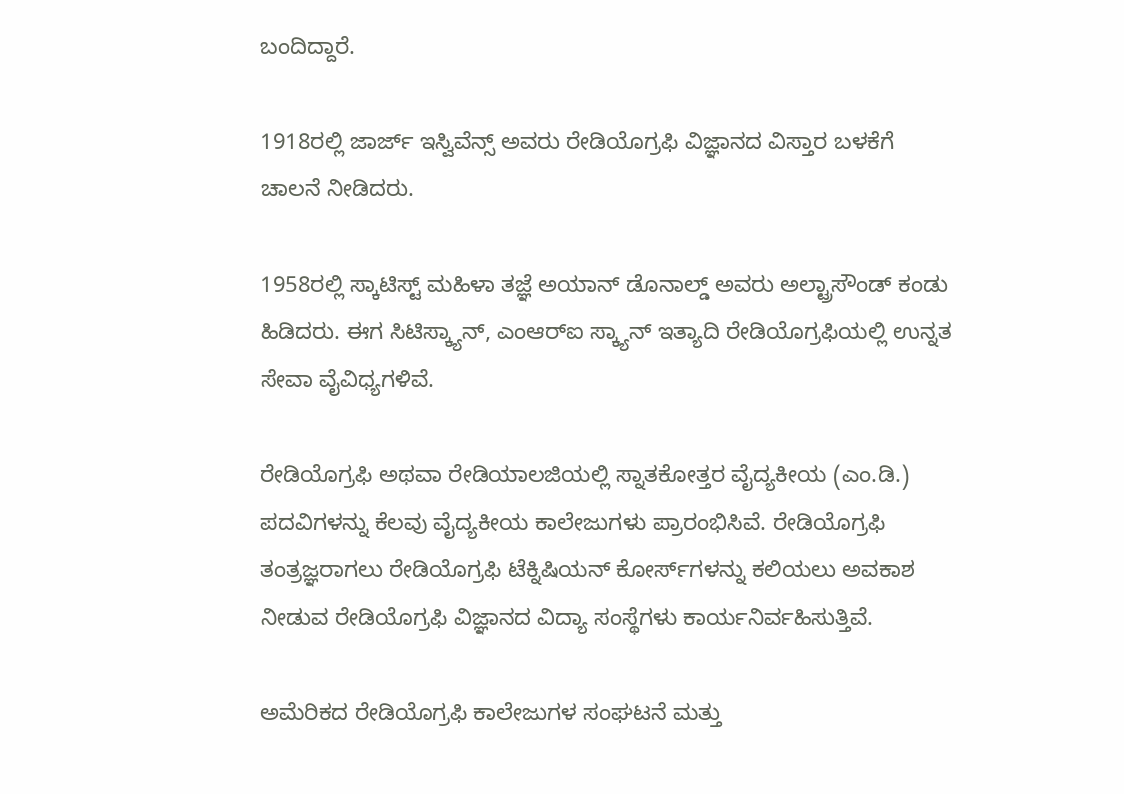ಬಂದಿದ್ದಾರೆ.

1918ರಲ್ಲಿ ಜಾರ್ಜ್ ಇಸ್ವಿವೆನ್ಸ್ ಅವರು ರೇಡಿಯೊಗ್ರಫಿ ವಿಜ್ಞಾನದ ವಿಸ್ತಾರ ಬಳಕೆಗೆ ಚಾಲನೆ ನೀಡಿದರು.

1958ರಲ್ಲಿ ಸ್ಕಾಟಿಸ್ಟ್ ಮಹಿಳಾ ತಜ್ಞೆ ಅಯಾನ್ ಡೊನಾಲ್ಡ್ ಅವರು ಅಲ್ಟ್ರಾಸೌಂಡ್ ಕಂಡು ಹಿಡಿದರು. ಈಗ ಸಿಟಿಸ್ಕ್ಯಾನ್, ಎಂಆರ್‌ಐ ಸ್ಕ್ಯಾನ್ ಇತ್ಯಾದಿ ರೇಡಿಯೊಗ್ರಫಿಯಲ್ಲಿ ಉನ್ನತ ಸೇವಾ ವೈವಿಧ್ಯಗಳಿವೆ.

ರೇಡಿಯೊಗ್ರಫಿ ಅಥವಾ ರೇಡಿಯಾಲಜಿಯಲ್ಲಿ ಸ್ನಾತಕೋತ್ತರ ವೈದ್ಯಕೀಯ (ಎಂ.ಡಿ.) ಪದವಿಗಳನ್ನು ಕೆಲವು ವೈದ್ಯಕೀಯ ಕಾಲೇಜುಗಳು ಪ್ರಾರಂಭಿಸಿವೆ. ರೇಡಿಯೊಗ್ರಫಿ ತಂತ್ರಜ್ಞರಾಗಲು ರೇಡಿಯೊಗ್ರಫಿ ಟೆಕ್ನಿಷಿಯನ್ ಕೋರ್ಸ್‌ಗಳನ್ನು ಕಲಿಯಲು ಅವಕಾಶ ನೀಡುವ ರೇಡಿಯೊಗ್ರಫಿ ವಿಜ್ಞಾನದ ವಿದ್ಯಾ ಸಂಸ್ಥೆಗಳು ಕಾರ್ಯನಿರ್ವಹಿಸುತ್ತಿವೆ.

ಅಮೆರಿಕದ ರೇಡಿಯೊಗ್ರಫಿ ಕಾಲೇಜುಗಳ ಸಂಘಟನೆ ಮತ್ತು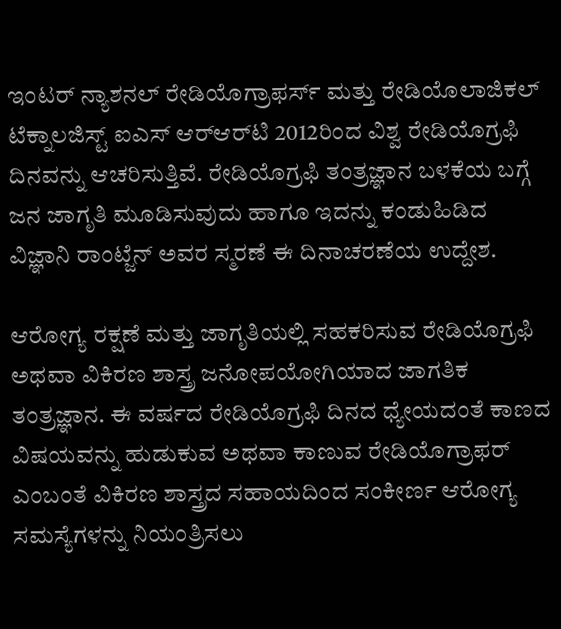ಇಂಟರ್ ನ್ಯಾಶನಲ್ ರೇಡಿಯೊಗ್ರಾಫರ್ಸ್ ಮತ್ತು ರೇಡಿಯೊಲಾಜಿಕಲ್ ಟೆಕ್ನಾಲಜಿಸ್ಟ್ ಐಎಸ್ ಆರ್‌ಆರ್‌ಟಿ 2012ರಿಂದ ವಿಶ್ವ ರೇಡಿಯೊಗ್ರಫಿ ದಿನವನ್ನು ಆಚರಿಸುತ್ತಿವೆ. ರೇಡಿಯೊಗ್ರಫಿ ತಂತ್ರಜ್ಞಾನ ಬಳಕೆಯ ಬಗ್ಗೆ ಜನ ಜಾಗೃತಿ ಮೂಡಿಸುವುದು ಹಾಗೂ ಇದನ್ನು ಕಂಡುಹಿಡಿದ ವಿಜ್ಞಾನಿ ರಾಂಟ್ಜೆನ್ ಅವರ ಸ್ಮರಣೆ ಈ ದಿನಾಚರಣೆಯ ಉದ್ದೇಶ.

ಆರೋಗ್ಯ ರಕ್ಷಣೆ ಮತ್ತು ಜಾಗೃತಿಯಲ್ಲಿ ಸಹಕರಿಸುವ ರೇಡಿಯೊಗ್ರಫಿ ಅಥವಾ ವಿಕಿರಣ ಶಾಸ್ತ್ರ ಜನೋಪಯೋಗಿಯಾದ ಜಾಗತಿಕ ತಂತ್ರಜ್ಞಾನ. ಈ ವರ್ಷದ ರೇಡಿಯೊಗ್ರಫಿ ದಿನದ ಧ್ಯೇಯದಂತೆ ಕಾಣದ ವಿಷಯವನ್ನು ಹುಡುಕುವ ಅಥವಾ ಕಾಣುವ ರೇಡಿಯೊಗ್ರಾಫರ್ ಎಂಬಂತೆ ವಿಕಿರಣ ಶಾಸ್ತ್ರದ ಸಹಾಯದಿಂದ ಸಂಕೀರ್ಣ ಆರೋಗ್ಯ ಸಮಸ್ಯೆಗಳನ್ನು ನಿಯಂತ್ರಿಸಲು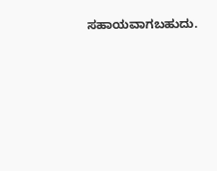ಸಹಾಯವಾಗಬಹುದು.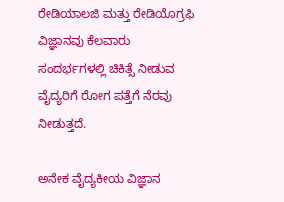ರೇಡಿಯಾಲಜಿ ಮತ್ತು ರೇಡಿಯೊಗ್ರಫಿ ವಿಜ್ಞಾನವು ಕೆಲವಾರು ಸಂದರ್ಭಗಳಲ್ಲಿ ಚಿಕಿತ್ಸೆ ನೀಡುವ ವೈದ್ಯರಿಗೆ ರೋಗ ಪತ್ತೆಗೆ ನೆರವು ನೀಡುತ್ತದೆ.

ಅನೇಕ ವೈದ್ಯಕೀಯ ವಿಜ್ಞಾನ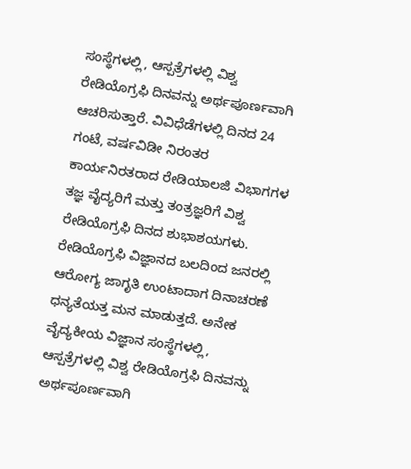ಸಂಸ್ಥೆಗಳಲ್ಲಿ, ಆಸ್ಪತ್ರೆಗಳಲ್ಲಿ ವಿಶ್ವ ರೇಡಿಯೊಗ್ರಫಿ ದಿನವನ್ನು ಅರ್ಥಪೂರ್ಣವಾಗಿ ಆಚರಿಸುತ್ತಾರೆ. ವಿವಿಧೆಡೆಗಳಲ್ಲಿ ದಿನದ 24 ಗಂಟೆ, ವರ್ಷವಿಡೀ ನಿರಂತರ ಕಾರ್ಯನಿರತರಾದ ರೇಡಿಯಾಲಜಿ ವಿಭಾಗಗಳ ತಜ್ಞ ವೈದ್ಯರಿಗೆ ಮತ್ತು ತಂತ್ರಜ್ಞರಿಗೆ ವಿಶ್ವ ರೇಡಿಯೊಗ್ರಫಿ ದಿನದ ಶುಭಾಶಯಗಳು. ರೇಡಿಯೊಗ್ರಫಿ ವಿಜ್ಞಾನದ ಬಲದಿಂದ ಜನರಲ್ಲಿ ಆರೋಗ್ಯ ಜಾಗೃತಿ ಉಂಟಾದಾಗ ದಿನಾಚರಣೆ ಧನ್ಯತೆಯತ್ತ ಮನ ಮಾಡುತ್ತದೆ. ಅನೇಕ ವೈದ್ಯಕೀಯ ವಿಜ್ಞಾನ ಸಂಸ್ಥೆಗಳಲ್ಲಿ, ಆಸ್ಪತ್ರೆಗಳಲ್ಲಿ ವಿಶ್ವ ರೇಡಿಯೊಗ್ರಫಿ ದಿನವನ್ನು ಅರ್ಥಪೂರ್ಣವಾಗಿ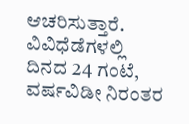ಆಚರಿಸುತ್ತಾರೆ. ವಿವಿಧೆಡೆಗಳಲ್ಲಿ ದಿನದ 24 ಗಂಟೆ, ವರ್ಷವಿಡೀ ನಿರಂತರ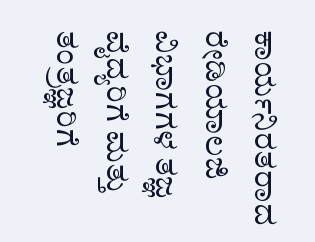ಕಾರ್ಯನಿರತರಾದ ರೇಡಿಯಾಲಜಿ ವಿಭಾಗಗಳ ತಜ್ಞ ವೈದ್ಯರಿಗೆ ಮತ್ತು ತಂತ್ರಜ್ಞರಿಗೆ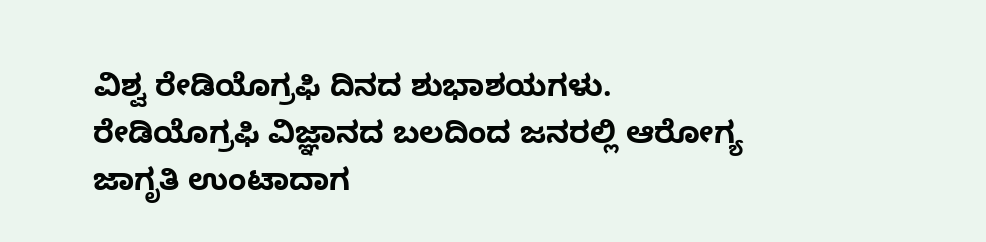ವಿಶ್ವ ರೇಡಿಯೊಗ್ರಫಿ ದಿನದ ಶುಭಾಶಯಗಳು. ರೇಡಿಯೊಗ್ರಫಿ ವಿಜ್ಞಾನದ ಬಲದಿಂದ ಜನರಲ್ಲಿ ಆರೋಗ್ಯ ಜಾಗೃತಿ ಉಂಟಾದಾಗ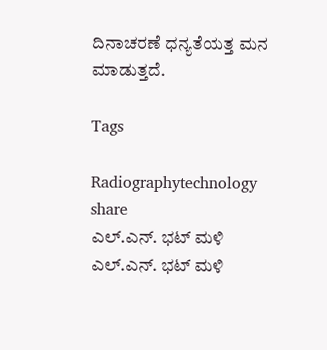ದಿನಾಚರಣೆ ಧನ್ಯತೆಯತ್ತ ಮನ ಮಾಡುತ್ತದೆ.

Tags

Radiographytechnology
share
ಎಲ್.ಎನ್. ಭಟ್ ಮಳಿ
ಎಲ್.ಎನ್. ಭಟ್ ಮಳಿ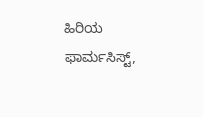ಹಿರಿಯ ಫಾರ್ಮಸಿಸ್ಟ್,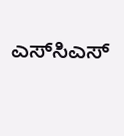ಎಸ್‌ಸಿಎಸ್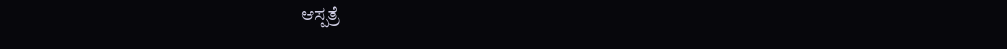ಆಸ್ಪತ್ರೆ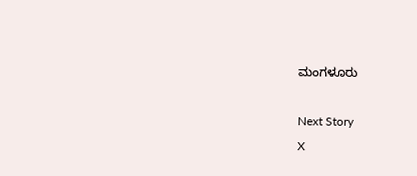ಮಂಗಳೂರು

Next Story
X